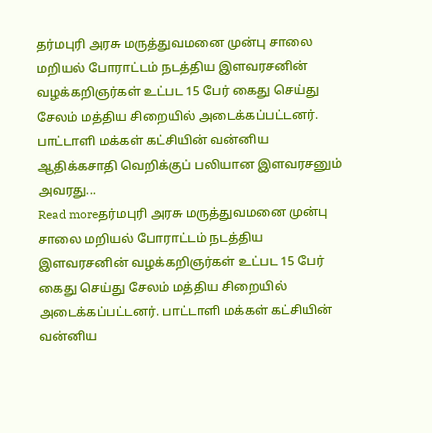தர்மபுரி அரசு மருத்துவமனை முன்பு சாலை மறியல் போராட்டம் நடத்திய இளவரசனின் வழக்கறிஞர்கள் உட்பட 15 பேர் கைது செய்து சேலம் மத்திய சிறையில் அடைக்கப்பட்டனர். பாட்டாளி மக்கள் கட்சியின் வன்னிய ஆதிக்கசாதி வெறிக்குப் பலியான இளவரசனும் அவரது...
Read moreதர்மபுரி அரசு மருத்துவமனை முன்பு சாலை மறியல் போராட்டம் நடத்திய இளவரசனின் வழக்கறிஞர்கள் உட்பட 15 பேர் கைது செய்து சேலம் மத்திய சிறையில் அடைக்கப்பட்டனர். பாட்டாளி மக்கள் கட்சியின் வன்னிய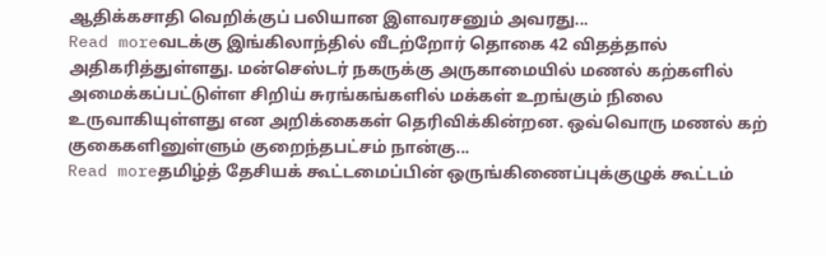ஆதிக்கசாதி வெறிக்குப் பலியான இளவரசனும் அவரது...
Read moreவடக்கு இங்கிலாந்தில் வீடற்றோர் தொகை 42 விதத்தால் அதிகரித்துள்ளது. மன்செஸ்டர் நகருக்கு அருகாமையில் மணல் கற்களில் அமைக்கப்பட்டுள்ள சிறிய் சுரங்கங்களில் மக்கள் உறங்கும் நிலை உருவாகியுள்ளது என அறிக்கைகள் தெரிவிக்கின்றன. ஒவ்வொரு மணல் கற் குகைகளினுள்ளும் குறைந்தபட்சம் நான்கு...
Read moreதமிழ்த் தேசியக் கூட்டமைப்பின் ஒருங்கிணைப்புக்குழுக் கூட்டம்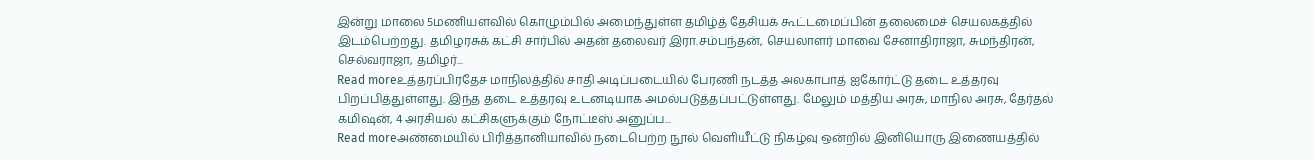இன்று மாலை 5மணியளவில் கொழும்பில் அமைந்துள்ள தமிழ்த் தேசியக் கூட்டமைப்பின் தலைமைச் செயலகத்தில் இடம்பெற்றது. தமிழரசுக் கட்சி சார்பில் அதன் தலைவர் இரா.சம்பந்தன், செயலாளர் மாவை சேனாதிராஜா, சுமந்திரன், செல்வராஜா, தமிழர்...
Read moreஉத்தரப்பிரதேச மாநிலத்தில் சாதி அடிப்படையில் பேரணி நடத்த அலகாபாத் ஐகோர்ட்டு தடை உத்தரவு பிறப்பித்துள்ளது. இந்த தடை உத்தரவு உடனடியாக அமல்படுத்தப்பட்டுள்ளது. மேலும் மத்திய அரசு, மாநில அரசு, தேர்தல் கமிஷன், 4 அரசியல் கட்சிகளுக்கும் நோட்டீஸ் அனுப்ப...
Read moreஅண்மையில் பிரித்தானியாவில் நடைபெற்ற நூல் வெளியீட்டு நிகழ்வு ஒன்றில் இனியொரு இணையத்தில்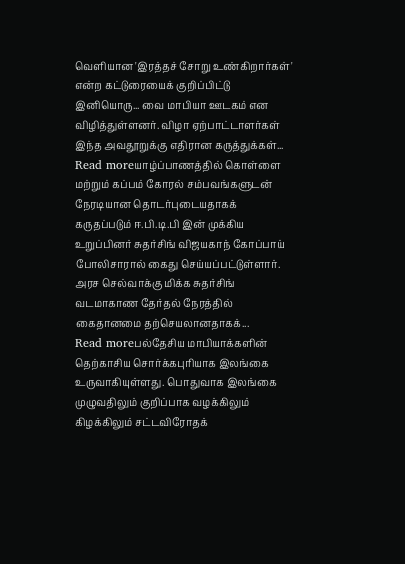வெளியான 'இரத்தச் சோறு உண்கிறார்கள்' என்ற கட்டுரையைக் குறிப்பிட்டு இனியொரு... வை மாபியா ஊடகம் என விழித்துள்ளனர். விழா ஏற்பாட்டாளர்கள் இந்த அவதூறுக்கு எதிரான கருத்துக்கள்...
Read moreயாழ்ப்பாணத்தில் கொள்ளை மற்றும் கப்பம் கோரல் சம்பவங்களுடன் நேரடியான தொடர்புடையதாகக் கருதப்படும் ஈ.பி.டி.பி இன் முக்கிய உறுப்பினர் சுதர்சிங் விஜயகாந் கோப்பாய் போலிசாரால் கைது செய்யப்பட்டுள்ளார். அரச செல்வாக்கு மிக்க சுதர்சிங் வடமாகாண தேர்தல் நேரத்தில் கைதானமை தற்செயலானதாகக்...
Read moreபல்தேசிய மாபியாக்களின் தெற்காசிய சொர்க்கபுரியாக இலங்கை உருவாகியுள்ளது. பொதுவாக இலங்கை முழுவதிலும் குறிப்பாக வழக்கிலும் கிழக்கிலும் சட்டவிரோதக்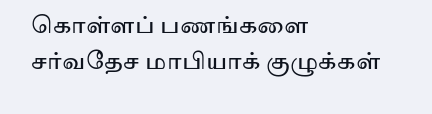கொள்ளப் பணங்களை சர்வதேச மாபியாக் குழுக்கள்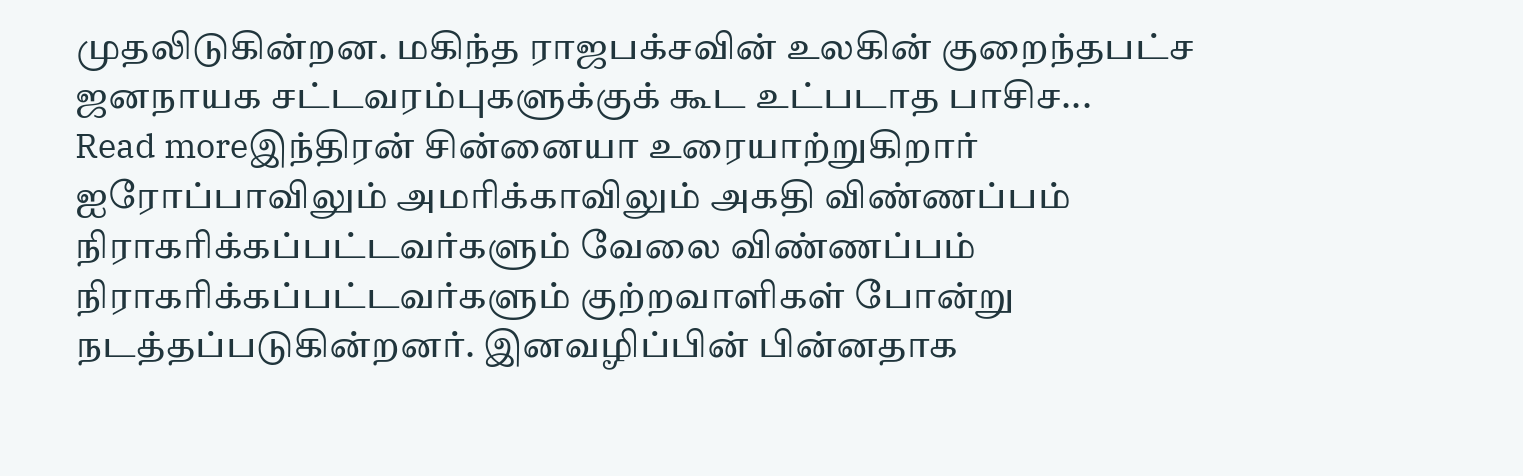முதலிடுகின்றன. மகிந்த ராஜபக்சவின் உலகின் குறைந்தபட்ச ஜனநாயக சட்டவரம்புகளுக்குக் கூட உட்படாத பாசிச...
Read moreஇந்திரன் சின்னையா உரையாற்றுகிறார் ஐரோப்பாவிலும் அமரிக்காவிலும் அகதி விண்ணப்பம் நிராகரிக்கப்பட்டவர்களும் வேலை விண்ணப்பம் நிராகரிக்கப்பட்டவர்களும் குற்றவாளிகள் போன்று நடத்தப்படுகின்றனர். இனவழிப்பின் பின்னதாக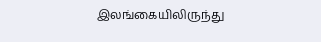இலங்கையிலிருந்து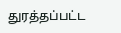துரத்தப்பட்ட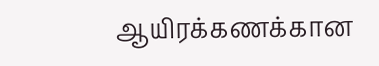ஆயிரக்கணக்கான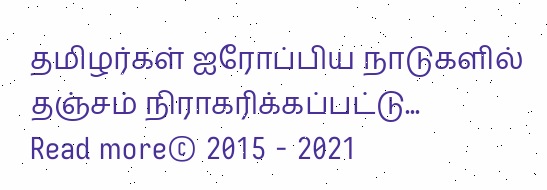தமிழர்கள் ஐரோப்பிய நாடுகளில் தஞ்சம் நிராகரிக்கப்பட்டு...
Read more© 2015 - 2021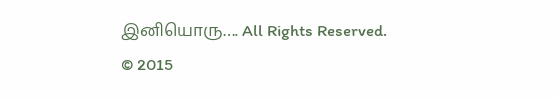இனியொரு…. All Rights Reserved.
© 2015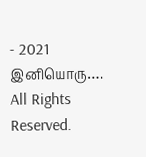- 2021 இனியொரு…. All Rights Reserved.